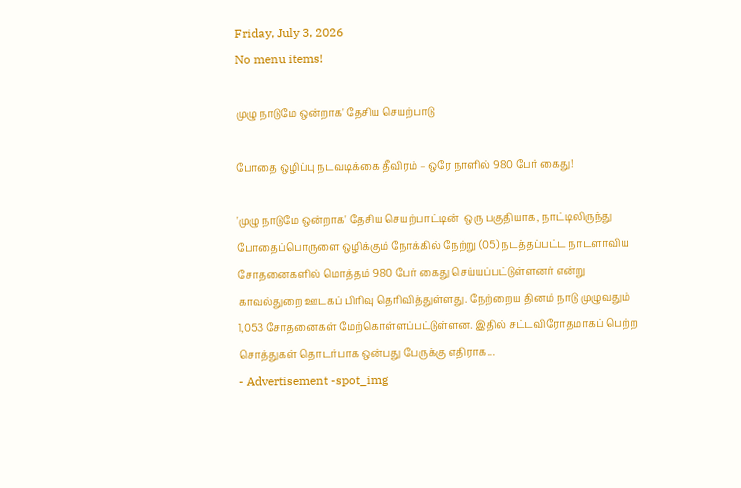Friday, July 3, 2026
No menu items!

முழு நாடுமே ஒன்றாக' தேசிய செயற்பாடு

போதை ஒழிப்பு நடவடிக்கை தீவிரம் – ஒரே நாளில் 980 பேர் கைது!

'முழு நாடுமே ஒன்றாக' தேசிய செயற்பாட்டின்  ஒரு பகுதியாக, நாட்டிலிருந்து போதைப்பொருளை ஒழிக்கும் நோக்கில் நேற்று (05) நடத்தப்பட்ட நாடளாவிய சோதனைகளில் மொத்தம் 980 பேர் கைது செய்யப்பட்டுள்ளனர் என்று காவல்துறை ஊடகப் பிரிவு தெரிவித்துள்ளது. நேற்றைய தினம் நாடு முழுவதும் 1,053 சோதனைகள் மேற்கொள்ளப்பட்டுள்ளன. இதில் சட்டவிரோதமாகப் பெற்ற சொத்துகள் தொடர்பாக ஒன்பது பேருக்கு எதிராக...
- Advertisement -spot_img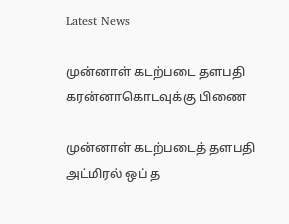Latest News

முன்னாள் கடற்படை தளபதி கரன்னாகொடவுக்கு பிணை

முன்னாள் கடற்படைத் தளபதி அட்மிரல் ஒப் த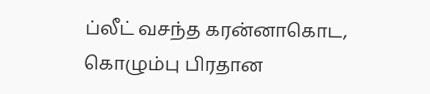ப்லீட் வசந்த கரன்னாகொட, கொழும்பு பிரதான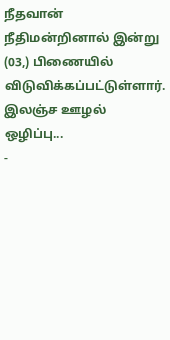நீதவான் நீதிமன்றினால் இன்று (03,) பிணையில் விடுவிக்கப்பட்டுள்ளார். இலஞ்ச ஊழல் ஒழிப்பு...
-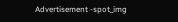Advertisement -spot_img